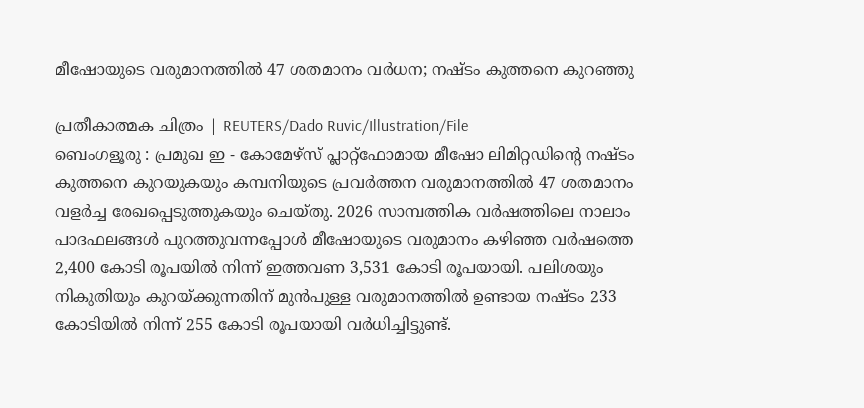മീഷോയുടെ വരുമാനത്തിൽ 47 ശതമാനം വർധന; നഷ്ടം കുത്തനെ കുറഞ്ഞു

പ്രതീകാത്മക ചിത്രം | REUTERS/Dado Ruvic/Illustration/File
ബെംഗളൂരു : പ്രമുഖ ഇ - കോമേഴ്സ് പ്ലാറ്റ്ഫോമായ മീഷോ ലിമിറ്റഡിന്റെ നഷ്ടം കുത്തനെ കുറയുകയും കമ്പനിയുടെ പ്രവർത്തന വരുമാനത്തിൽ 47 ശതമാനം വളർച്ച രേഖപ്പെടുത്തുകയും ചെയ്തു. 2026 സാമ്പത്തിക വർഷത്തിലെ നാലാം പാദഫലങ്ങൾ പുറത്തുവന്നപ്പോൾ മീഷോയുടെ വരുമാനം കഴിഞ്ഞ വർഷത്തെ 2,400 കോടി രൂപയിൽ നിന്ന് ഇത്തവണ 3,531 കോടി രൂപയായി. പലിശയും നികുതിയും കുറയ്ക്കുന്നതിന് മുൻപുള്ള വരുമാനത്തിൽ ഉണ്ടായ നഷ്ടം 233 കോടിയിൽ നിന്ന് 255 കോടി രൂപയായി വർധിച്ചിട്ടുണ്ട്.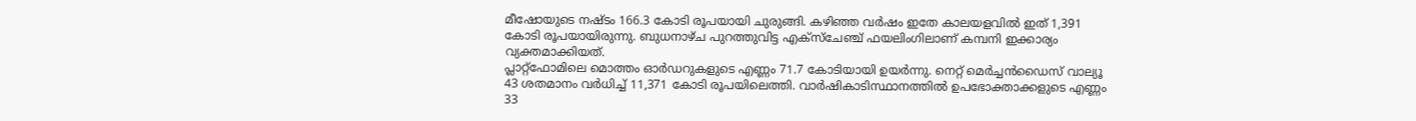മീഷോയുടെ നഷ്ടം 166.3 കോടി രൂപയായി ചുരുങ്ങി. കഴിഞ്ഞ വർഷം ഇതേ കാലയളവിൽ ഇത് 1,391 കോടി രൂപയായിരുന്നു. ബുധനാഴ്ച പുറത്തുവിട്ട എക്സ്ചേഞ്ച് ഫയലിംഗിലാണ് കമ്പനി ഇക്കാര്യം വ്യക്തമാക്കിയത്.
പ്ലാറ്റ്ഫോമിലെ മൊത്തം ഓർഡറുകളുടെ എണ്ണം 71.7 കോടിയായി ഉയർന്നു. നെറ്റ് മെർച്ചൻഡൈസ് വാല്യൂ 43 ശതമാനം വർധിച്ച് 11,371 കോടി രൂപയിലെത്തി. വാർഷികാടിസ്ഥാനത്തിൽ ഉപഭോക്താക്കളുടെ എണ്ണം 33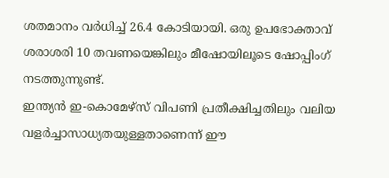ശതമാനം വർധിച്ച് 26.4 കോടിയായി. ഒരു ഉപഭോക്താവ് ശരാശരി 10 തവണയെങ്കിലും മീഷോയിലൂടെ ഷോപ്പിംഗ് നടത്തുന്നുണ്ട്.
ഇന്ത്യൻ ഇ-കൊമേഴ്സ് വിപണി പ്രതീക്ഷിച്ചതിലും വലിയ വളർച്ചാസാധ്യതയുള്ളതാണെന്ന് ഈ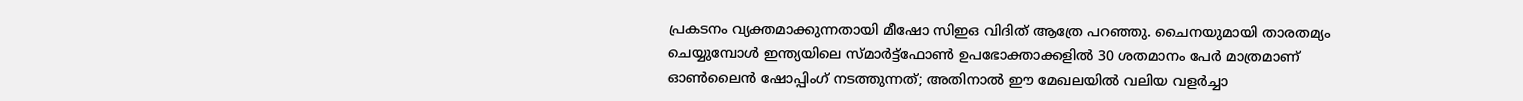പ്രകടനം വ്യക്തമാക്കുന്നതായി മീഷോ സിഇഒ വിദിത് ആത്രേ പറഞ്ഞു. ചൈനയുമായി താരതമ്യം ചെയ്യുമ്പോൾ ഇന്ത്യയിലെ സ്മാർട്ട്ഫോൺ ഉപഭോക്താക്കളിൽ 30 ശതമാനം പേർ മാത്രമാണ് ഓൺലൈൻ ഷോപ്പിംഗ് നടത്തുന്നത്; അതിനാൽ ഈ മേഖലയിൽ വലിയ വളർച്ചാ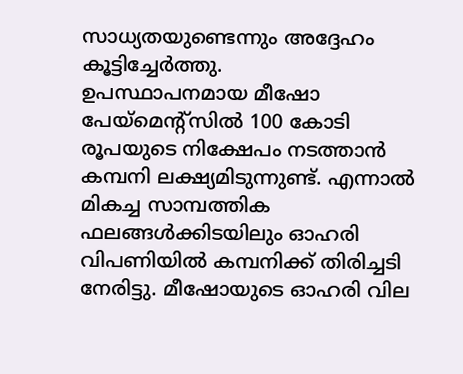സാധ്യതയുണ്ടെന്നും അദ്ദേഹം കൂട്ടിച്ചേർത്തു.
ഉപസ്ഥാപനമായ മീഷോ പേയ്മെന്റ്സിൽ 100 കോടി രൂപയുടെ നിക്ഷേപം നടത്താൻ കമ്പനി ലക്ഷ്യമിടുന്നുണ്ട്. എന്നാൽ മികച്ച സാമ്പത്തിക ഫലങ്ങൾക്കിടയിലും ഓഹരി വിപണിയിൽ കമ്പനിക്ക് തിരിച്ചടി നേരിട്ടു. മീഷോയുടെ ഓഹരി വില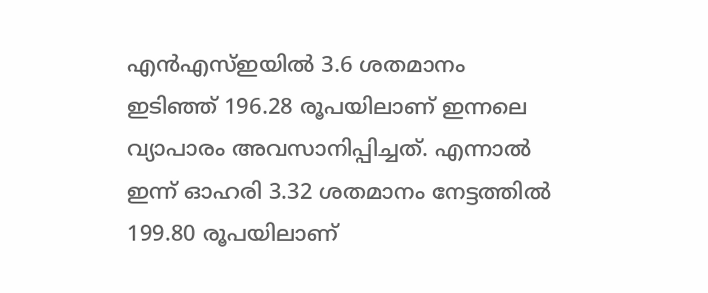എൻഎസ്ഇയിൽ 3.6 ശതമാനം ഇടിഞ്ഞ് 196.28 രൂപയിലാണ് ഇന്നലെ വ്യാപാരം അവസാനിപ്പിച്ചത്. എന്നാൽ ഇന്ന് ഓഹരി 3.32 ശതമാനം നേട്ടത്തിൽ 199.80 രൂപയിലാണ്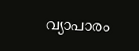വ്യാപാരം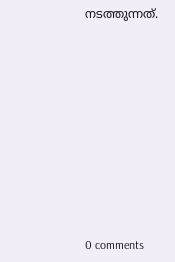നടത്തുന്നത്.










0 comments